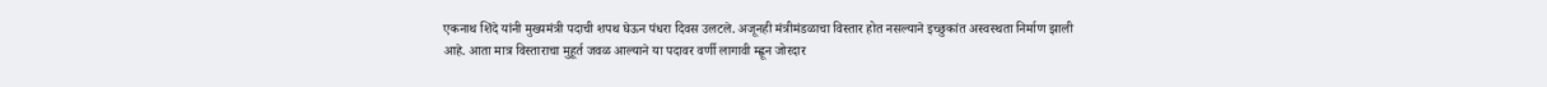एकनाथ शिंदे यांनी मुख्यमंत्री पदाची शपथ घेऊन पंधरा दिवस उलटले. अजूनही मंत्रीमंडळाचा विस्तार होत नसल्याने इच्छुकांत अस्वस्थता निर्माण झाली आहे. आता मात्र विस्ताराचा मुहूर्त जवळ आल्याने या पदावर वर्णी लागावी म्ह्णून जोरदार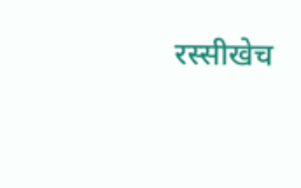रस्सीखेच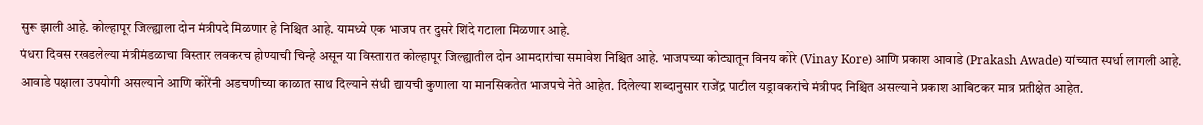सुरू झाली आहे. कोल्हापूर जिल्ह्याला दोन मंत्रीपदे मिळणार हे निश्चित आहे. यामध्ये एक भाजप तर दुसरे शिंदे गटाला मिळणार आहे.
पंधरा दिवस रखडलेल्या मंत्रीमंडळाचा विस्तार लवकरच होण्याची चिन्हे असून या विस्तारात कोल्हापूर जिल्ह्यातील दोन आमदारांचा समावेश निश्चित आहे. भाजपच्या कोट्यातून विनय कोरे (Vinay Kore) आणि प्रकाश आवाडे (Prakash Awade) यांच्यात स्पर्धा लागली आहे. आवाडे पक्षाला उपयोगी असल्याने आणि कोरेंनी अडचणीच्या काळात साथ दिल्याने संधी द्यायची कुणाला या मानसिकतेत भाजपचे नेते आहेत. दिलेल्या शब्दानुसार राजेंद्र पाटील यड्रावकरांचे मंत्रीपद निश्चित असल्याने प्रकाश आबिटकर मात्र प्रतीक्षेत आहेत.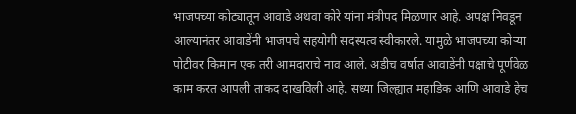भाजपच्या कोट्यातून आवाडे अथवा कोरे यांना मंत्रीपद मिळणार आहे. अपक्ष निवडून आल्यानंतर आवाडेंनी भाजपचे सहयोगी सदस्यत्व स्वीकारले. यामुळे भाजपच्या कोऱ्या पोटीवर किमान एक तरी आमदाराचे नाव आले. अडीच वर्षात आवाडेंनी पक्षाचे पूर्णवेळ काम करत आपली ताकद दाखविली आहे. सध्या जिल्ह्यात महाडिक आणि आवाडे हेच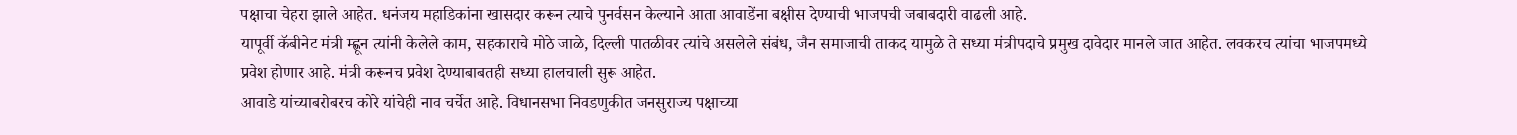पक्षाचा चेहरा झाले आहेत. धनंजय महाडिकांना खासदार करून त्याचे पुनर्वसन केल्याने आता आवाडेंना बक्षीस देण्याची भाजपची जबाबदारी वाढली आहे.
यापूर्वी कॅबीनेट मंत्री म्ह्णून त्यांनी केलेले काम, सहकाराचे मोठे जाळे, दिल्ली पातळीवर त्यांचे असलेले संबंध, जैन समाजाची ताकद यामुळे ते सध्या मंत्रीपदाचे प्रमुख दावेदार मानले जात आहेत. लवकरच त्यांचा भाजपमध्ये प्रवेश होणार आहे. मंत्री करूनच प्रवेश देण्याबाबतही सध्या हालचाली सुरू आहेत.
आवाडे यांच्याबरोबरच कोरे यांचेही नाव चर्चेत आहे. विधानसभा निवडणुकीत जनसुराज्य पक्षाच्या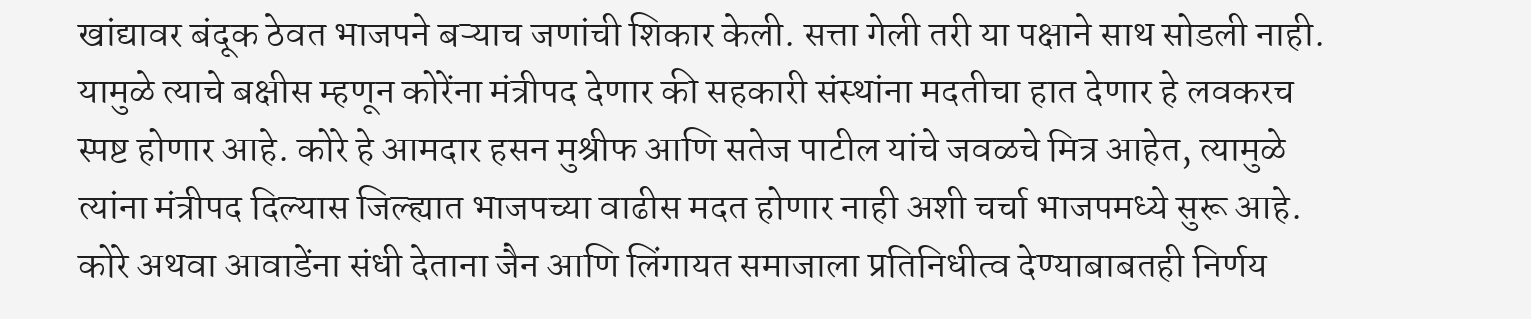खांद्यावर बंदूक ठेवत भाजपने बऱ्याच जणांची शिकार केली. सत्ता गेली तरी या पक्षाने साथ सोडली नाही. यामुळे त्याचे बक्षीस म्हणून कोरेंना मंत्रीपद देणार की सहकारी संस्थांना मदतीचा हात देणार हे लवकरच स्पष्ट होणार आहे. कोरे हे आमदार हसन मुश्रीफ आणि सतेज पाटील यांचे जवळचे मित्र आहेत, त्यामुळे त्यांना मंत्रीपद दिल्यास जिल्ह्यात भाजपच्या वाढीस मदत होणार नाही अशी चर्चा भाजपमध्ये सुरू आहे. कोरे अथवा आवाडेंना संधी देताना जैन आणि लिंगायत समाजाला प्रतिनिधीत्व देण्याबाबतही निर्णय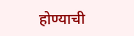होण्याची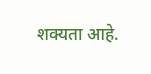शक्यता आहे.